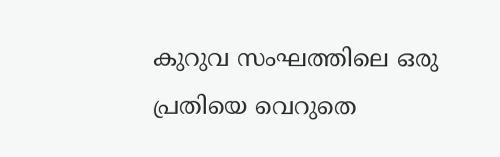കുറുവ സംഘത്തിലെ ഒരു പ്രതിയെ വെറുതെ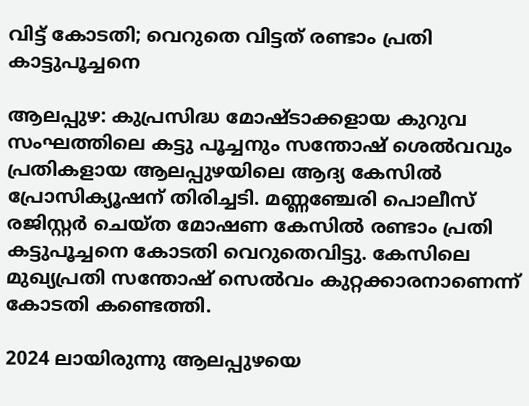വിട്ട് കോടതി; വെറുതെ വിട്ടത് രണ്ടാം പ്രതി കാട്ടുപൂച്ചനെ

ആലപ്പുഴ: കുപ്രസിദ്ധ മോഷ്ടാക്കളായ കുറുവ സംഘത്തിലെ കട്ടു പൂച്ചനും സന്തോഷ് ശെല്‍വവും പ്രതികളായ ആലപ്പുഴയിലെ ആദ്യ കേസില്‍ പ്രോസിക്യൂഷന് തിരിച്ചടി. മണ്ണഞ്ചേരി പൊലീസ് രജിസ്റ്റര്‍ ചെയ്ത മോഷണ കേസില്‍ രണ്ടാം പ്രതി കട്ടുപൂച്ചനെ കോടതി വെറുതെവിട്ടു. കേസിലെ മുഖ്യപ്രതി സന്തോഷ് സെൽവം കുറ്റക്കാരനാണെന്ന് കോടതി കണ്ടെത്തി.

2024 ലായിരുന്നു ആലപ്പുഴയെ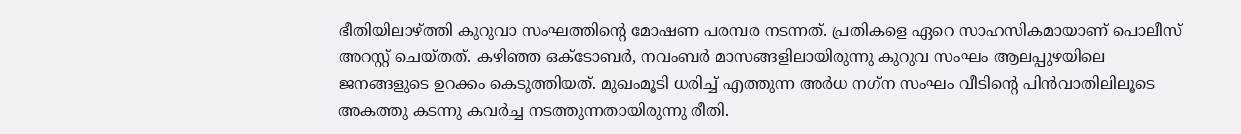ഭീതിയിലാഴ്ത്തി കുറുവാ സംഘത്തിന്റെ മോഷണ പരമ്പര നടന്നത്. പ്രതികളെ ഏറെ സാഹസികമായാണ് പൊലീസ് അറസ്റ്റ് ചെയ്തത്. കഴിഞ്ഞ ഒക്ടോബര്‍, നവംബര്‍ മാസങ്ങളിലായിരുന്നു കുറുവ സംഘം ആലപ്പുഴയിലെ ജനങ്ങളുടെ ഉറക്കം കെടുത്തിയത്. മുഖംമൂടി ധരിച്ച് എത്തുന്ന അര്‍ധ നഗ്‌ന സംഘം വീടിന്റെ പിന്‍വാതിലിലൂടെ അകത്തു കടന്നു കവര്‍ച്ച നടത്തുന്നതായിരുന്നു രീതി.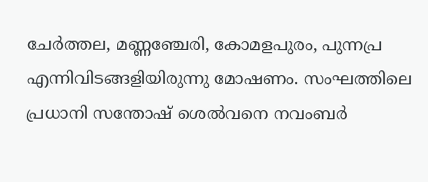ചേര്‍ത്തല, മണ്ണഞ്ചേരി, കോമളപുരം, പുന്നപ്ര എന്നിവിടങ്ങളിയിരുന്നു മോഷണം. സംഘത്തിലെ പ്രധാനി സന്തോഷ് ശെല്‍വനെ നവംബര്‍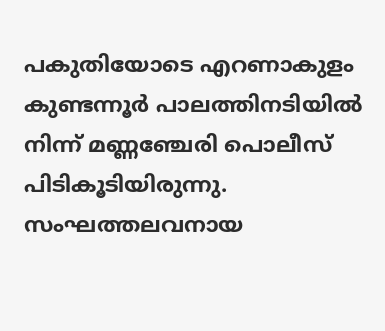പകുതിയോടെ എറണാകുളം കുണ്ടന്നൂര്‍ പാലത്തിനടിയില്‍ നിന്ന് മണ്ണഞ്ചേരി പൊലീസ് പിടികൂടിയിരുന്നു. സംഘത്തലവനായ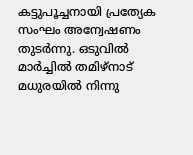കട്ടുപൂച്ചനായി പ്രത്യേക സംഘം അന്വേഷണം തുടര്‍ന്നു. ഒടുവില്‍ മാര്‍ച്ചില്‍ തമിഴ്‌നാട് മധുരയില്‍ നിന്നു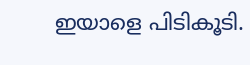ഇയാളെ പിടികൂടി.